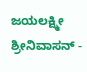ಜಯಲಕ್ಷ್ಮೀ ಶ್ರೀನಿವಾಸನ್ -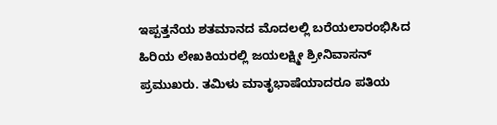ಇಪ್ಪತ್ತನೆಯ ಶತಮಾನದ ಮೊದಲಲ್ಲಿ ಬರೆಯಲಾರಂಭಿಸಿದ ಹಿರಿಯ ಲೇಖಕಿಯರಲ್ಲಿ ಜಯಲಕ್ಷ್ಮೀ ಶ್ರೀನಿವಾಸನ್ ಪ್ರಮುಖರು. ತಮಿಳು ಮಾತೃಭಾಷೆಯಾದರೂ ಪತಿಯ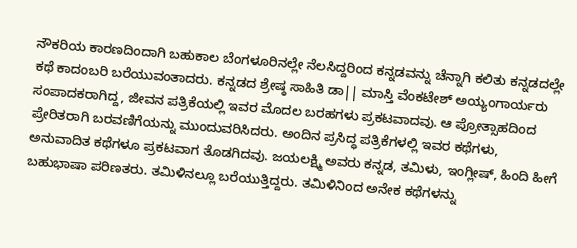ನೌಕರಿಯ ಕಾರಣದಿಂದಾಗಿ ಬಹುಕಾಲ ಬೆಂಗಳೂರಿನಲ್ಲೇ ನೆಲಸಿದ್ದರಿಂದ ಕನ್ನಡವನ್ನು ಚೆನ್ನಾಗಿ ಕಲಿತು ಕನ್ನಡದಲ್ಲೇ ಕಥೆ ಕಾದಂಬರಿ ಬರೆಯುವಂತಾದರು. ಕನ್ನಡದ ಶ್ರೇಷ್ಠ ಸಾಹಿತಿ ಡಾ|| ಮಾಸ್ತಿ ವೆಂಕಟೇಶ್ ಅಯ್ಯಂಗಾರ್ಯರು ಸಂಪಾದಕರಾಗಿದ್ದ, ಜೀವನ ಪತ್ರಿಕೆಯಲ್ಲಿ ಇವರ ಮೊದಲ ಬರಹಗಳು ಪ್ರಕಟವಾದವು. ಆ ಪ್ರೋತ್ಸಾಹದಿಂದ ಪ್ರೇರಿತರಾಗಿ ಬರವಣಿಗೆಯನ್ನು ಮುಂದುವರಿಸಿದರು. ಅಂದಿನ ಪ್ರಸಿದ್ಧ ಪತ್ರಿಕೆಗಳಲ್ಲಿ ಇವರ ಕಥೆಗಳು, ಅನುವಾದಿತ ಕಥೆಗಳೂ ಪ್ರಕಟವಾಗ ತೊಡಗಿದವು. ಜಯಲಕ್ಷ್ಮಿ ಅವರು ಕನ್ನಡ, ತಮಿಳು, ಇಂಗ್ಲೀಷ್, ಹಿಂದಿ ಹೀಗೆ ಬಹುಭಾಷಾ ಪರಿಣತರು. ತಮಿಳಿನಲ್ಲೂ ಬರೆಯುತ್ತಿದ್ದರು. ತಮಿಳಿನಿಂದ ಅನೇಕ ಕಥೆಗಳನ್ನು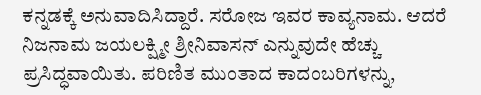ಕನ್ನಡಕ್ಕೆ ಅನುವಾದಿಸಿದ್ದಾರೆ. ಸರೋಜ ಇವರ ಕಾವ್ಯನಾಮ. ಆದರೆ ನಿಜನಾಮ ಜಯಲಕ್ಷ್ಮೀ ಶ್ರೀನಿವಾಸನ್ ಎನ್ನುವುದೇ ಹೆಚ್ಚು ಪ್ರಸಿದ್ಧವಾಯಿತು. ಪರಿಣಿತ ಮುಂತಾದ ಕಾದಂಬರಿಗಳನ್ನು,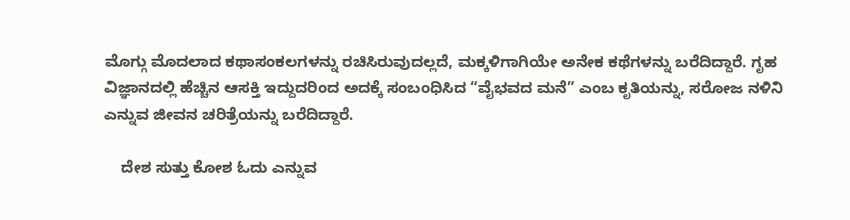ಮೊಗ್ಗು ಮೊದಲಾದ ಕಥಾಸಂಕಲಗಳನ್ನು ರಚಿಸಿರುವುದಲ್ಲದೆ, ಮಕ್ಕಳಿಗಾಗಿಯೇ ಅನೇಕ ಕಥೆಗಳನ್ನು ಬರೆದಿದ್ದಾರೆ. ಗೃಹ ವಿಜ್ಞಾನದಲ್ಲಿ ಹೆಚ್ಚಿನ ಆಸಕ್ತಿ ಇದ್ದುದರಿಂದ ಅದಕ್ಕೆ ಸಂಬಂಧಿಸಿದ “ವೈಭವದ ಮನೆ” ಎಂಬ ಕೃತಿಯನ್ನು, ಸರೋಜ ನಳಿನಿ ಎನ್ನುವ ಜೀವನ ಚರಿತ್ರೆಯನ್ನು ಬರೆದಿದ್ದಾರೆ.

    ದೇಶ ಸುತ್ತು ಕೋಶ ಓದು ಎನ್ನುವ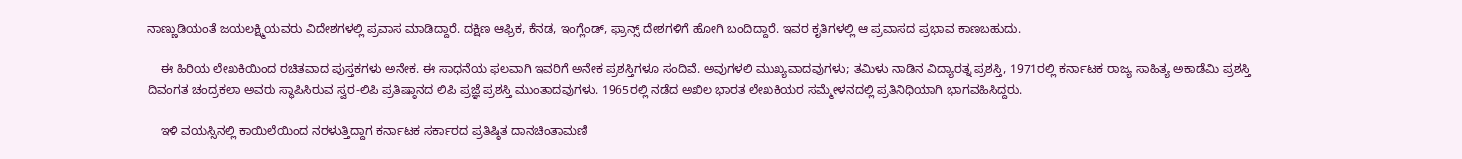ನಾಣ್ಣುಡಿಯಂತೆ ಜಯಲಕ್ಷ್ಮಿಯವರು ವಿದೇಶಗಳಲ್ಲಿ ಪ್ರವಾಸ ಮಾಡಿದ್ದಾರೆ. ದಕ್ಷಿಣ ಆಫ್ರಿಕ, ಕೆನಡ, ಇಂಗ್ಲೆಂಡ್, ಫ್ರಾನ್ಸ್ ದೇಶಗಳಿಗೆ ಹೋಗಿ ಬಂದಿದ್ದಾರೆ. ಇವರ ಕೃತಿಗಳಲ್ಲಿ ಆ ಪ್ರವಾಸದ ಪ್ರಭಾವ ಕಾಣಬಹುದು.

    ಈ ಹಿರಿಯ ಲೇಖಕಿಯಿಂದ ರಚಿತವಾದ ಪುಸ್ತಕಗಳು ಅನೇಕ. ಈ ಸಾಧನೆಯ ಫಲವಾಗಿ ಇವರಿಗೆ ಅನೇಕ ಪ್ರಶಸ್ತಿಗಳೂ ಸಂದಿವೆ. ಅವುಗಳಲಿ ಮುಖ್ಯವಾದವುಗಳು; ತಮಿಳು ನಾಡಿನ ವಿದ್ಯಾರತ್ನ ಪ್ರಶಸ್ತಿ, 1971ರಲ್ಲಿ ಕರ್ನಾಟಕ ರಾಜ್ಯ ಸಾಹಿತ್ಯ ಅಕಾಡೆಮಿ ಪ್ರಶಸ್ತಿ ದಿವಂಗತ ಚಂದ್ರಕಲಾ ಅವರು ಸ್ಥಾಪಿಸಿರುವ ಸ್ವರ-ಲಿಪಿ ಪ್ರತಿಷ್ಠಾನದ ಲಿಪಿ ಪ್ರಜ್ಞೆ ಪ್ರಶಸ್ತಿ ಮುಂತಾದವುಗಳು. 1965ರಲ್ಲಿ ನಡೆದ ಅಖಿಲ ಭಾರತ ಲೇಖಕಿಯರ ಸಮ್ಮೇಳನದಲ್ಲಿ ಪ್ರತಿನಿಧಿಯಾಗಿ ಭಾಗವಹಿಸಿದ್ದರು.

    ಇಳಿ ವಯಸ್ಸಿನಲ್ಲಿ ಕಾಯಿಲೆಯಿಂದ ನರಳುತ್ತಿದ್ದಾಗ ಕರ್ನಾಟಕ ಸರ್ಕಾರದ ಪ್ರತಿಷ್ಠಿತ ದಾನಚಿಂತಾಮಣಿ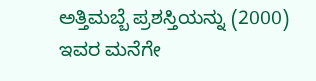ಅತ್ತಿಮಬ್ಬೆ ಪ್ರಶಸ್ತಿಯನ್ನು (2000) ಇವರ ಮನೆಗೇ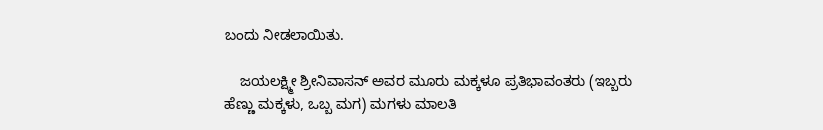ಬಂದು ನೀಡಲಾಯಿತು.

    ಜಯಲಕ್ಷ್ಮೀ ಶ್ರೀನಿವಾಸನ್ ಅವರ ಮೂರು ಮಕ್ಕಳೂ ಪ್ರತಿಭಾವಂತರು (ಇಬ್ಬರು ಹೆಣ್ಣು ಮಕ್ಕಳು, ಒಬ್ಬ ಮಗ) ಮಗಳು ಮಾಲತಿ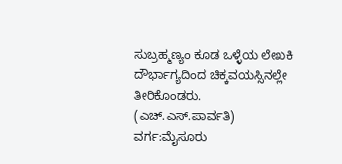ಸುಬ್ರಹ್ಮಣ್ಯಂ ಕೂಡ ಒಳ್ಳೆಯ ಲೇಖಕಿ ದೌರ್ಭಾಗ್ಯದಿಂದ ಚಿಕ್ಕವಯಸ್ಸಿನಲ್ಲೇ ತೀರಿಕೊಂಡರು.
(ಎಚ್.ಎಸ್.ಪಾರ್ವತಿ)
ವರ್ಗ:ಮೈಸೂರು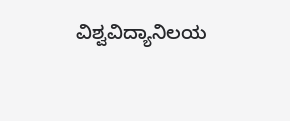ವಿಶ್ವವಿದ್ಯಾನಿಲಯ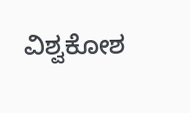ವಿಶ್ವಕೋಶ